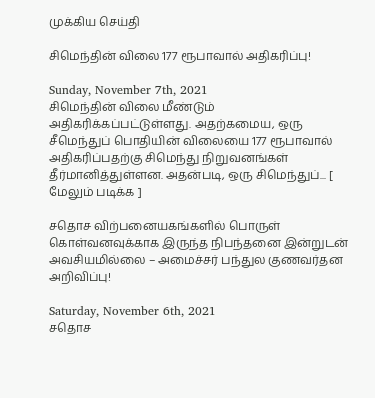முக்கிய செய்தி

சிமெந்தின் விலை 177 ரூபாவால் அதிகரிப்பு!

Sunday, November 7th, 2021
சிமெந்தின் விலை மீண்டும் அதிகரிக்கப்பட்டுள்ளது. அதற்கமைய, ஒரு சீமெந்துப் பொதியின் விலையை 177 ரூபாவால் அதிகரிப்பதற்கு சிமெந்து நிறுவனங்கள் தீர்மானித்துள்ளன. அதன்படி, ஒரு சிமெந்துப்... [ மேலும் படிக்க ]

சதொச விற்பனையகங்களில் பொருள் கொள்வனவுக்காக இருந்த நிபந்தனை இன்றுடன் அவசியமில்லை – அமைச்சர் பந்துல குணவர்தன அறிவிப்பு!

Saturday, November 6th, 2021
சதொச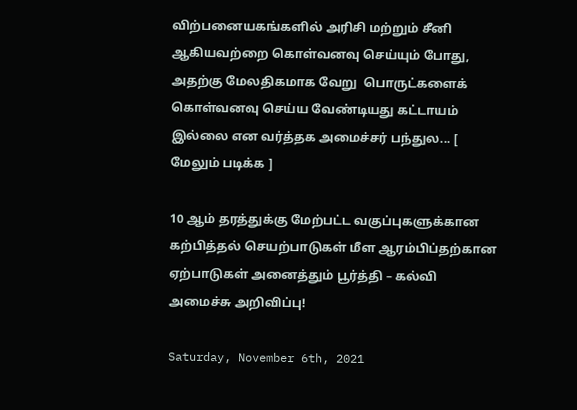விற்பனையகங்களில் அரிசி மற்றும் சீனி ஆகியவற்றை கொள்வனவு செய்யும் போது, அதற்கு மேலதிகமாக வேறு  பொருட்களைக் கொள்வனவு செய்ய வேண்டியது கட்டாயம் இல்லை என வர்த்தக அமைச்சர் பந்துல... [ மேலும் படிக்க ]

10 ஆம் தரத்துக்கு மேற்பட்ட வகுப்புகளுக்கான கற்பித்தல் செயற்பாடுகள் மீள ஆரம்பிப்தற்கான ஏற்பாடுகள் அனைத்தும் பூர்த்தி – கல்வி அமைச்சு அறிவிப்பு!

Saturday, November 6th, 2021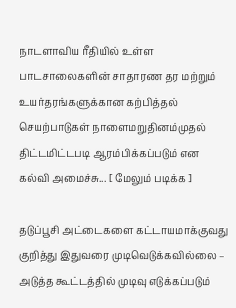நாடளாவிய ரீதியில் உள்ள பாடசாலைகளின் சாதாரண தர மற்றும் உயர்தரங்களுக்கான கற்பித்தல் செயற்பாடுகள் நாளைமறுதினம்முதல் திட்டமிட்டபடி ஆரம்பிக்கப்படும் என கல்வி அமைச்சு... [ மேலும் படிக்க ]

தடுப்பூசி அட்டைகளை கட்டாயமாக்குவது குறித்து இதுவரை முடிவெடுக்கவில்லை – அடுத்த கூட்டத்தில் முடிவு எடுக்கப்படும்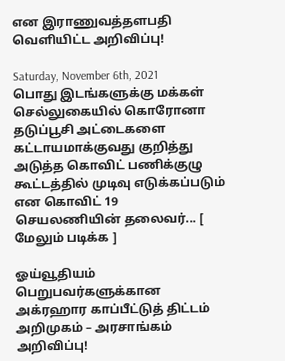என இராணுவத்தளபதி வெளியிட்ட அறிவிப்பு!

Saturday, November 6th, 2021
பொது இடங்களுக்கு மக்கள் செல்லுகையில் கொரோனா தடுப்பூசி அட்டைகளை கட்டாயமாக்குவது குறித்து அடுத்த கொவிட் பணிக்குழு கூட்டத்தில் முடிவு எடுக்கப்படும் என கொவிட் 19 செயலணியின் தலைவர்... [ மேலும் படிக்க ]

ஓய்வூதியம் பெறுபவர்களுக்கான அக்ரஹார காப்பீட்டுத் திட்டம் அறிமுகம் – அரசாங்கம் அறிவிப்பு!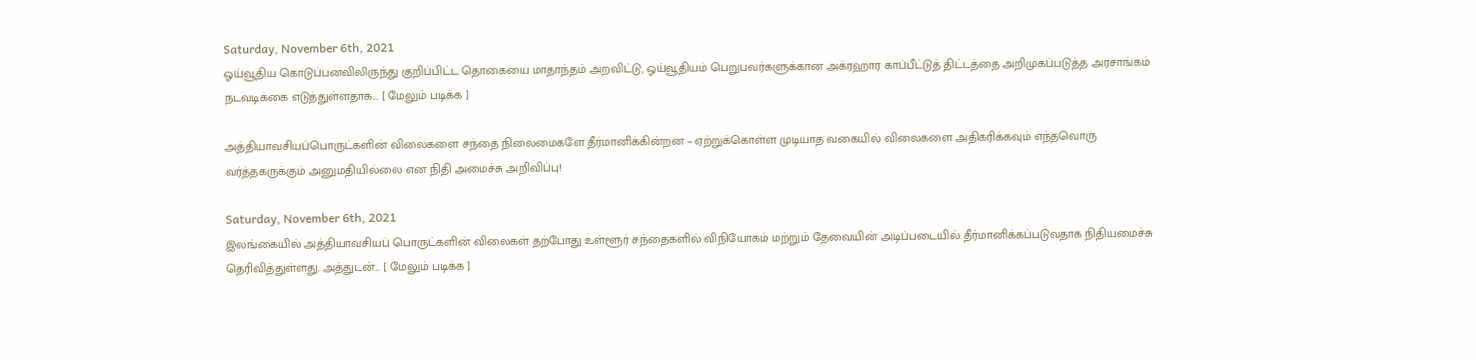Saturday, November 6th, 2021
ஓய்வூதிய கொடுப்பனவிலிருந்து குறிப்பிட்ட தொகையை மாதாந்தம் அறவிட்டு, ஓய்வூதியம் பெறுபவர்களுக்கான அக்ரஹார காப்பீட்டுத் திட்டத்தை அறிமுகப்படுத்த அரசாங்கம் நடவடிக்கை எடுத்துள்ளதாக... [ மேலும் படிக்க ]

அத்தியாவசியப்பொருட்களின் விலைகளை சந்தை நிலைமைகளே தீர்மானிக்கின்றன – ஏற்றுக்கொள்ள முடியாத வகையில் விலைகளை அதிகரிக்கவும் எந்தவொரு வர்த்தகருக்கும் அனுமதியில்லை என நிதி அமைச்சு அறிவிப்பு!

Saturday, November 6th, 2021
இலங்கையில் அத்தியாவசியப் பொருட்களின் விலைகள் தற்போது உள்ளூர் சந்தைகளில் விநியோகம் மற்றும் தேவையின் அடிப்படையில் தீர்மானிக்கப்படுவதாக நிதியமைச்சு தெரிவித்துள்ளது. அத்துடன்... [ மேலும் படிக்க ]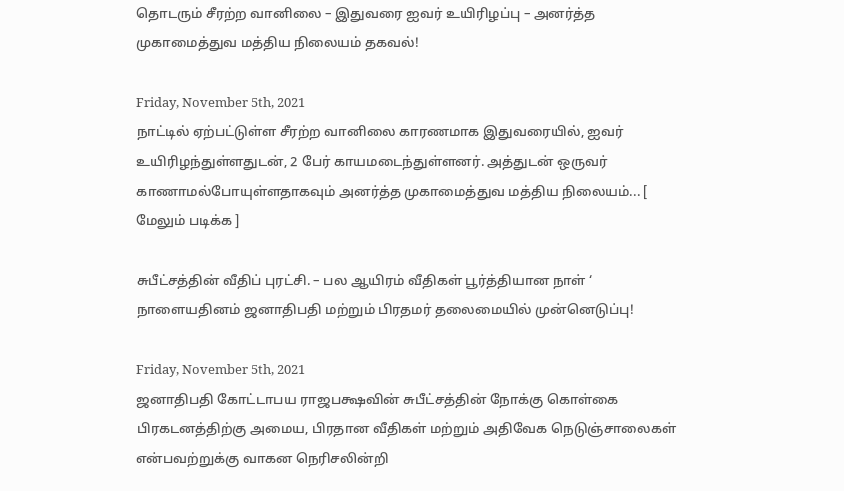தொடரும் சீரற்ற வானிலை – இதுவரை ஐவர் உயிரிழப்பு – அனர்த்த முகாமைத்துவ மத்திய நிலையம் தகவல்!

Friday, November 5th, 2021
நாட்டில் ஏற்பட்டுள்ள சீரற்ற வானிலை காரணமாக இதுவரையில், ஐவர் உயிரிழந்துள்ளதுடன், 2 பேர் காயமடைந்துள்ளனர். அத்துடன் ஒருவர் காணாமல்போயுள்ளதாகவும் அனர்த்த முகாமைத்துவ மத்திய நிலையம்... [ மேலும் படிக்க ]

சுபீட்சத்தின் வீதிப் புரட்சி. – பல ஆயிரம் வீதிகள் பூர்த்தியான நாள் ‘ நாளையதினம் ஜனாதிபதி மற்றும் பிரதமர் தலைமையில் முன்னெடுப்பு!

Friday, November 5th, 2021
ஜனாதிபதி கோட்டாபய ராஜபக்ஷவின் சுபீட்சத்தின் நோக்கு கொள்கை பிரகடனத்திற்கு அமைய, பிரதான வீதிகள் மற்றும் அதிவேக நெடுஞ்சாலைகள் என்பவற்றுக்கு வாகன நெரிசலின்றி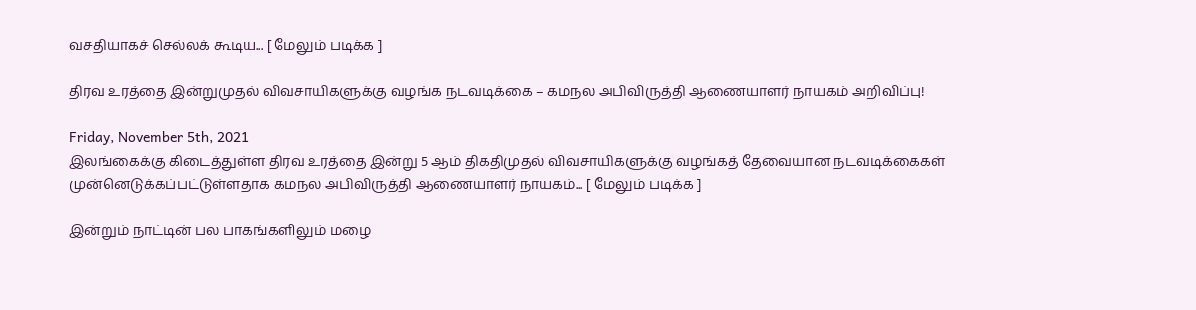வசதியாகச் செல்லக் கூடிய... [ மேலும் படிக்க ]

திரவ உரத்தை இன்றுமுதல் விவசாயிகளுக்கு வழங்க நடவடிக்கை – கமநல அபிவிருத்தி ஆணையாளர் நாயகம் அறிவிப்பு!

Friday, November 5th, 2021
இலங்கைக்கு கிடைத்துள்ள திரவ உரத்தை இன்று 5 ஆம் திகதிமுதல் விவசாயிகளுக்கு வழங்கத் தேவையான நடவடிக்கைகள் முன்னெடுக்கப்பட்டுள்ளதாக கமநல அபிவிருத்தி ஆணையாளர் நாயகம்... [ மேலும் படிக்க ]

இன்றும் நாட்டின் பல பாகங்களிலும் மழை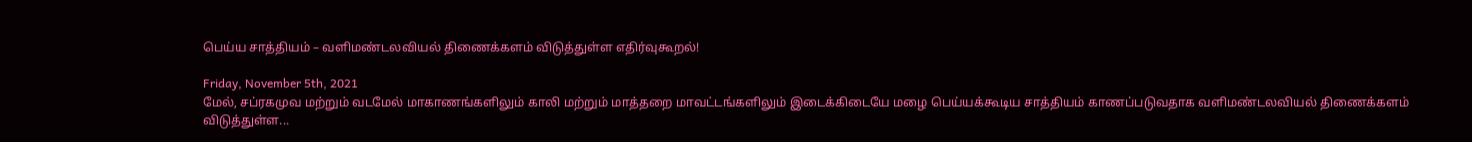பெய்ய சாத்தியம் – வளிமண்டலவியல் திணைக்களம் விடுத்துள்ள எதிர்வுகூறல்!

Friday, November 5th, 2021
மேல், சப்ரகமுவ மற்றும் வடமேல் மாகாணங்களிலும் காலி மற்றும் மாத்தறை மாவட்டங்களிலும் இடைக்கிடையே மழை பெய்யக்கூடிய சாத்தியம் காணப்படுவதாக வளிமண்டலவியல் திணைக்களம் விடுத்துள்ள...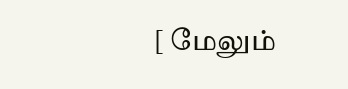[ மேலும்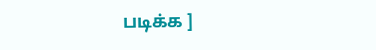படிக்க ]